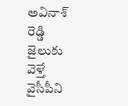అవినాశ్ రెడ్డి జైలుకు వెళ్తే వైసీపీని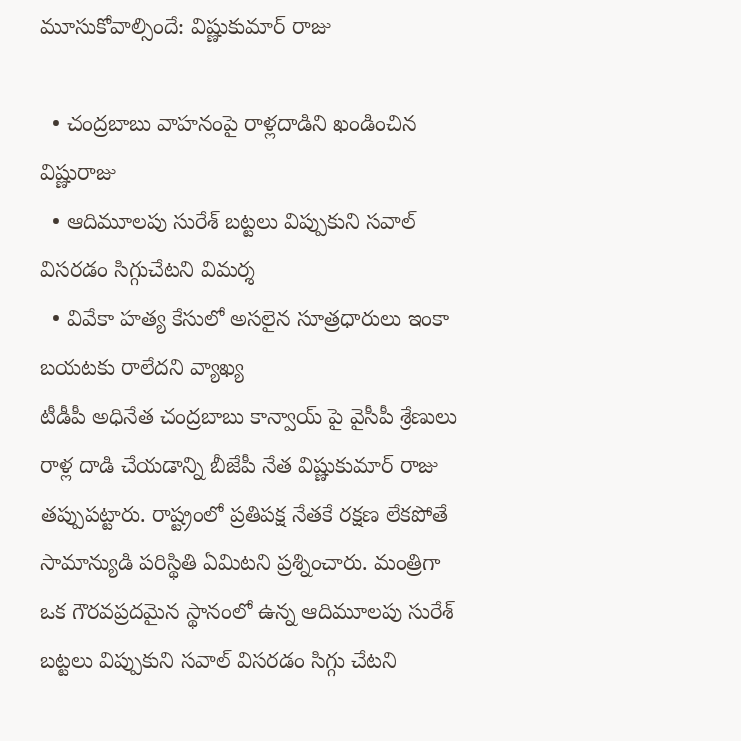మూసుకోవాల్సిందే: విష్ణుకుమార్ రాజు

  • చంద్రబాబు వాహనంపై రాళ్లదాడిని ఖండించిన విష్ణురాజు
  • ఆదిమూలపు సురేశ్ బట్టలు విప్పుకుని సవాల్ విసరడం సిగ్గుచేటని విమర్శ
  • వివేకా హత్య కేసులో అసలైన సూత్రధారులు ఇంకా బయటకు రాలేదని వ్యాఖ్య
టీడీపీ అధినేత చంద్రబాబు కాన్వాయ్ పై వైసీపీ శ్రేణులు రాళ్ల దాడి చేయడాన్ని బీజేపీ నేత విష్ణుకుమార్ రాజు తప్పుపట్టారు. రాష్ట్రంలో ప్రతిపక్ష నేతకే రక్షణ లేకపోతే సామాన్యుడి పరిస్థితి ఏమిటని ప్రశ్నించారు. మంత్రిగా ఒక గౌరవప్రదమైన స్థానంలో ఉన్న ఆదిమూలపు సురేశ్ బట్టలు విప్పుకుని సవాల్ విసరడం సిగ్గు చేటని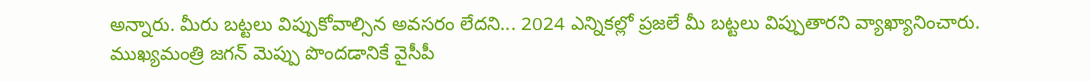అన్నారు. మీరు బట్టలు విప్పుకోవాల్సిన అవసరం లేదని... 2024 ఎన్నికల్లో ప్రజలే మీ బట్టలు విప్పుతారని వ్యాఖ్యానించారు. ముఖ్యమంత్రి జగన్ మెప్పు పొందడానికే వైసీపీ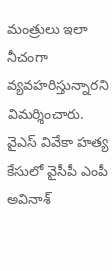మంత్రులు ఇలా నీచంగా వ్యవహరిస్తున్నారని విమర్శించారు. వైఎస్ వివేకా హత్య కేసులో వైసీపీ ఎంపీ అవినాశ్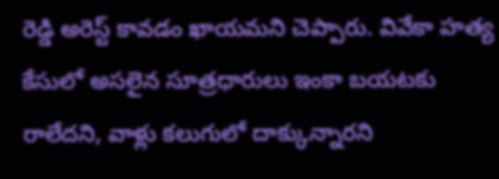రెడ్డి అరెస్ట్ కావడం ఖాయమని చెప్పారు. వివేకా హత్య కేసులో అసలైన సూత్రధారులు ఇంకా బయటకు రాలేదని, వాళ్లు కలుగులో దాక్కున్నారని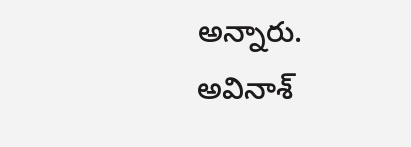అన్నారు. అవినాశ్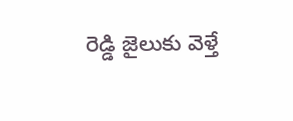రెడ్డి జైలుకు వెళ్తే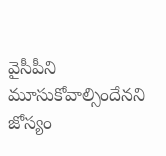వైసీపీని మూసుకోవాల్సిందేనని జోస్యం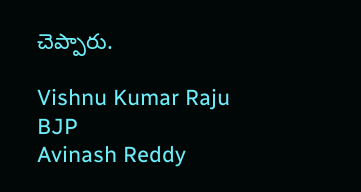చెప్పారు.

Vishnu Kumar Raju
BJP
Avinash Reddy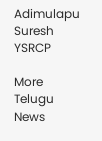Adimulapu Suresh
YSRCP

More Telugu News